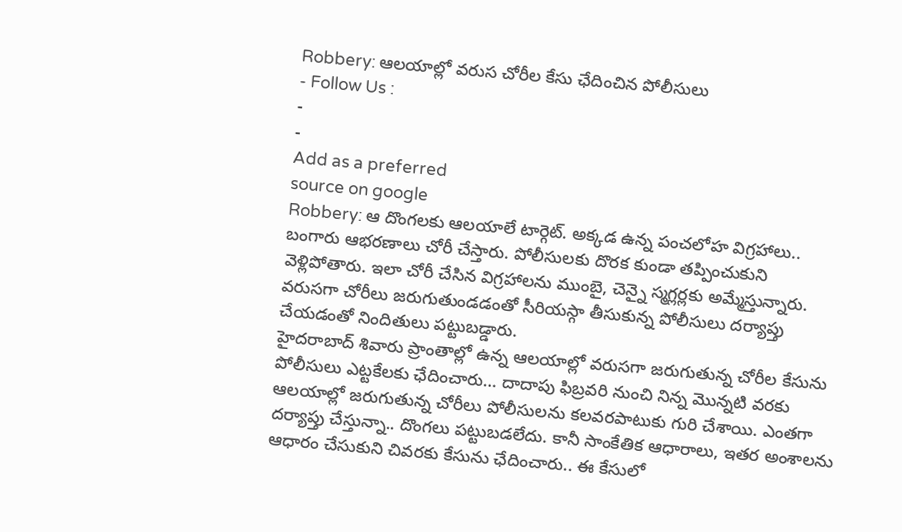Robbery: ఆలయాల్లో వరుస చోరీల కేసు ఛేదించిన పోలీసులు
- Follow Us :
-
-
Add as a preferred
source on google
Robbery: ఆ దొంగలకు ఆలయాలే టార్గెట్. అక్కడ ఉన్న పంచలోహ విగ్రహాలు.. బంగారు ఆభరణాలు చోరీ చేస్తారు. పోలీసులకు దొరక కుండా తప్పించుకుని వెళ్లిపోతారు. ఇలా చోరీ చేసిన విగ్రహాలను ముంబై, చెన్నై స్మగ్లర్లకు అమ్మేస్తున్నారు. వరుసగా చోరీలు జరుగుతుండడంతో సీరియస్గా తీసుకున్న పోలీసులు దర్యాప్తు చేయడంతో నిందితులు పట్టుబడ్డారు.
హైదరాబాద్ శివారు ప్రాంతాల్లో ఉన్న ఆలయాల్లో వరుసగా జరుగుతున్న చోరీల కేసును పోలీసులు ఎట్టకేలకు ఛేదించారు… దాదాపు ఫిబ్రవరి నుంచి నిన్న మొన్నటి వరకు ఆలయాల్లో జరుగుతున్న చోరీలు పోలీసులను కలవరపాటుకు గురి చేశాయి. ఎంతగా దర్యాప్తు చేస్తున్నా.. దొంగలు పట్టుబడలేదు. కానీ సాంకేతిక ఆధారాలు, ఇతర అంశాలను ఆధారం చేసుకుని చివరకు కేసును ఛేదించారు.. ఈ కేసులో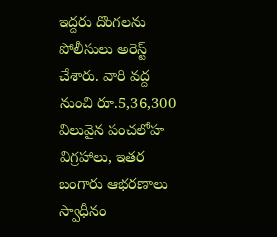ఇద్దరు దొంగలను పోలీసులు అరెస్ట్ చేశారు. వారి వద్ద నుంచి రూ.5,36,300 విలువైన పంచలోహ విగ్రహాలు, ఇతర బంగారు ఆభరణాలు స్వాధీనం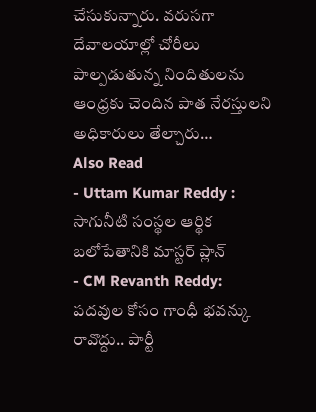చేసుకున్నారు. వరుసగా దేవాలయాల్లో చోరీలు పాల్పడుతున్న నిందితులను ఆంధ్రకు చెందిన పాత నేరస్తులని అధికారులు తేల్చారు…
Also Read
- Uttam Kumar Reddy : సాగునీటి సంస్థల ఆర్థిక బలోపేతానికి మాస్టర్ ప్లాన్
- CM Revanth Reddy: పదవుల కోసం గాంధీ భవన్కు రావొద్దు.. పార్టీ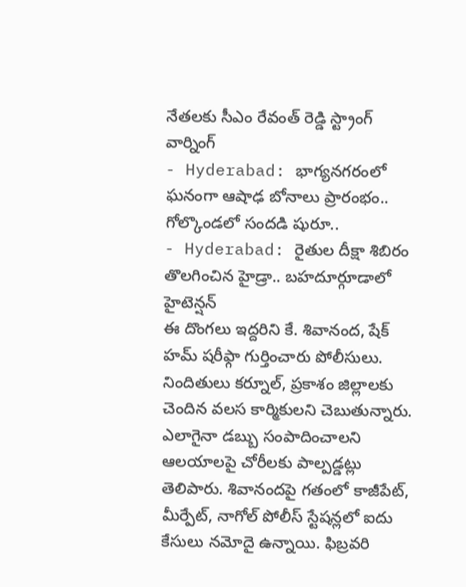నేతలకు సీఎం రేవంత్ రెడ్డి స్ట్రాంగ్ వార్నింగ్
- Hyderabad: భాగ్యనగరంలో ఘనంగా ఆషాఢ బోనాలు ప్రారంభం.. గోల్కొండలో సందడి షురూ..
- Hyderabad: రైతుల దీక్షా శిబిరం తొలగించిన హైడ్రా.. బహదూర్గూడాలో హైటెన్షన్
ఈ దొంగలు ఇద్దరిని కే. శివానంద, షేక్ హమ్ షరీఫ్గా గుర్తించారు పోలీసులు. నిందితులు కర్నూల్, ప్రకాశం జిల్లాలకు చెందిన వలస కార్మికులని చెబుతున్నారు. ఎలాగైనా డబ్బు సంపాదించాలని ఆలయాలపై చోరీలకు పాల్పడ్డట్లు తెలిపారు. శివానందపై గతంలో కాజీపేట్, మీర్పేట్, నాగోల్ పోలీస్ స్టేషన్లలో ఐదు కేసులు నమోదై ఉన్నాయి. ఫిబ్రవరి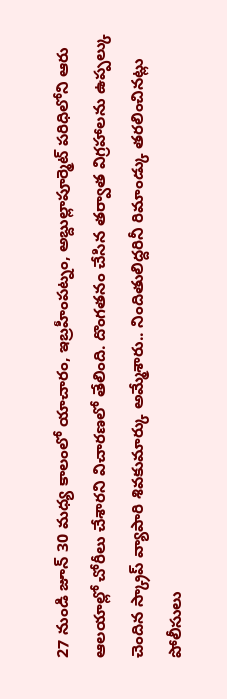27 నుండి జూన్ 30 మధ్య కాలంలో యాచారం, ఇబ్రహీంపట్నం, అబ్దుల్లాపూర్మెట్ పరిధిలోని ఆరు ఆలయాల్లో చోరీలు చేశారని విచారణలో తేలింది. దొంగతనం చేసిన తర్వాత విగ్రహాలను ఉప్పల్కు చెందిన స్క్రాప్ వ్యాపారి శివకుమార్కు అమ్మేశారు.. నిందితులిద్దరినీ రిమాండ్కు తరలించినట్లు పోలీసులు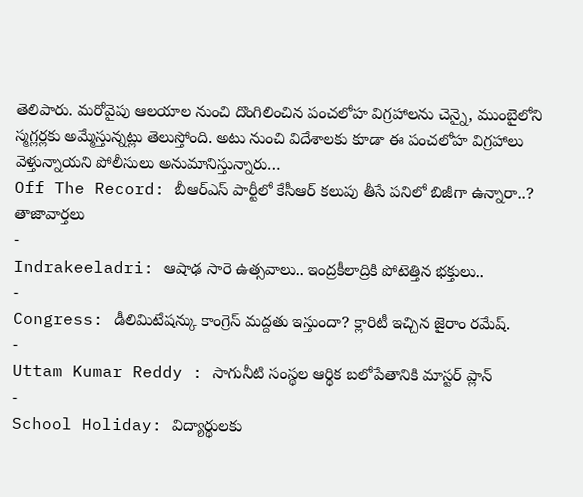తెలిపారు. మరోవైపు ఆలయాల నుంచి దొంగిలించిన పంచలోహ విగ్రహాలను చెన్నై, ముంబైలోని స్మగ్లర్లకు అమ్మేస్తున్నట్లు తెలుస్తోంది. అటు నుంచి విదేశాలకు కూడా ఈ పంచలోహ విగ్రహాలు వెళ్తున్నాయని పోలీసులు అనుమానిస్తున్నారు…
Off The Record: బీఆర్ఎస్ పార్టీలో కేసీఆర్ కలుపు తీసే పనిలో బిజీగా ఉన్నారా..?
తాజావార్తలు
-
Indrakeeladri: ఆషాఢ సారె ఉత్సవాలు.. ఇంద్రకీలాద్రికి పోటెత్తిన భక్తులు..
-
Congress: డీలిమిటేషన్కు కాంగ్రెస్ మద్దతు ఇస్తుందా? క్లారిటీ ఇచ్చిన జైరాం రమేష్.
-
Uttam Kumar Reddy : సాగునీటి సంస్థల ఆర్థిక బలోపేతానికి మాస్టర్ ప్లాన్
-
School Holiday: విద్యార్థులకు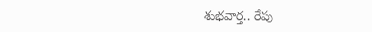శుభవార్త.. రేపు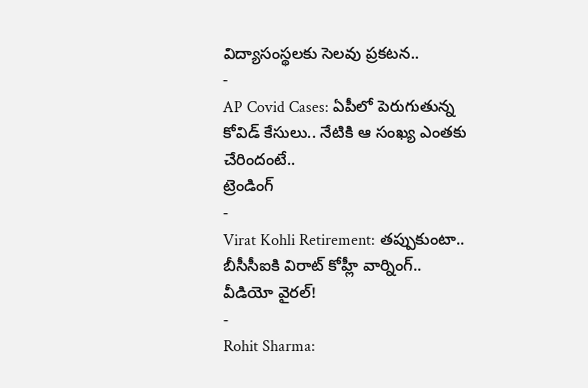విద్యాసంస్థలకు సెలవు ప్రకటన..
-
AP Covid Cases: ఏపీలో పెరుగుతున్న కోవిడ్ కేసులు.. నేటికి ఆ సంఖ్య ఎంతకు చేరిందంటే..
ట్రెండింగ్
-
Virat Kohli Retirement: తప్పుకుంటా.. బీసీసీఐకి విరాట్ కోహ్లీ వార్నింగ్.. వీడియో వైరల్!
-
Rohit Sharma: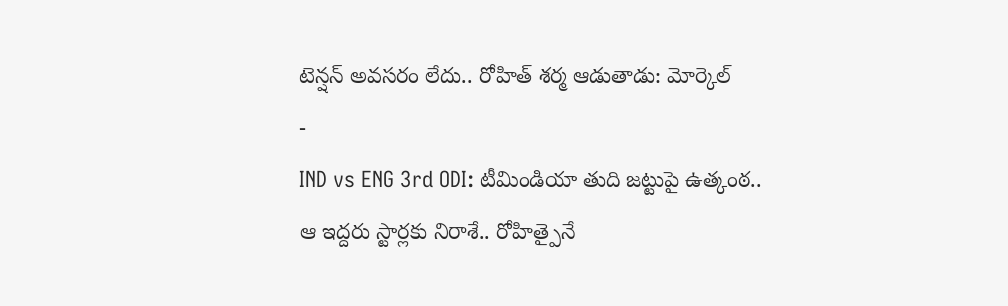టెన్షన్ అవసరం లేదు.. రోహిత్ శర్మ ఆడుతాడు: మోర్కెల్
-
IND vs ENG 3rd ODI: టీమిండియా తుది జట్టుపై ఉత్కంఠ.. ఆ ఇద్దరు స్టార్లకు నిరాశే.. రోహిత్పైనే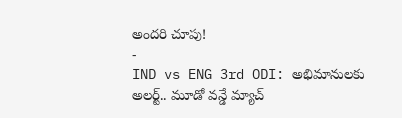అందరి చూపు!
-
IND vs ENG 3rd ODI: అభిమానులకు అలర్ట్.. మూడో వన్డే మ్యాచ్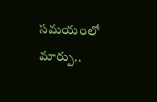సమయంలో మార్పు..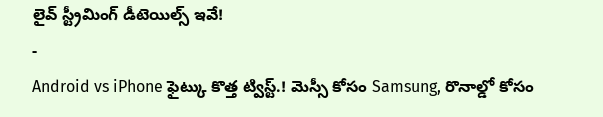లైవ్ స్ట్రీమింగ్ డీటెయిల్స్ ఇవే!
-
Android vs iPhone ఫైట్కు కొత్త ట్విస్ట్.! మెస్సీ కోసం Samsung, రొనాల్డో కోసం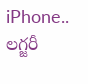iPhone.. లగ్జరీ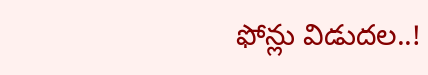ఫోన్లు విడుదల..!